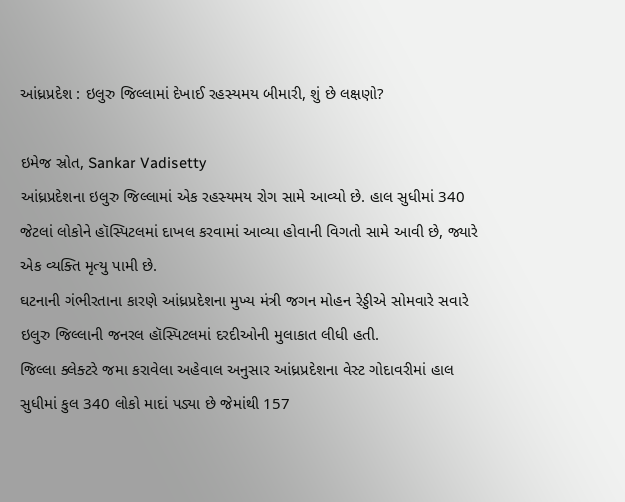આંધ્રપ્રદેશ : ઇલુરુ જિલ્લામાં દેખાઈ રહસ્યમય બીમારી, શું છે લક્ષણો?

ઇમેજ સ્રોત, Sankar Vadisetty
આંધ્રપ્રદેશના ઇલુરુ જિલ્લામાં એક રહસ્યમય રોગ સામે આવ્યો છે. હાલ સુધીમાં 340 જેટલાં લોકોને હૉસ્પિટલમાં દાખલ કરવામાં આવ્યા હોવાની વિગતો સામે આવી છે, જ્યારે એક વ્યક્તિ મૃત્યુ પામી છે.
ઘટનાની ગંભીરતાના કારણે આંધ્રપ્રદેશના મુખ્ય મંત્રી જગન મોહન રેડ્ડીએ સોમવારે સવારે ઇલુરુ જિલ્લાની જનરલ હૉસ્પિટલમાં દરદીઓની મુલાકાત લીધી હતી.
જિલ્લા ક્લેક્ટરે જમા કરાવેલા અહેવાલ અનુસાર આંધ્રપ્રદેશના વેસ્ટ ગોદાવરીમાં હાલ સુધીમાં કુલ 340 લોકો માદાં પડ્યા છે જેમાંથી 157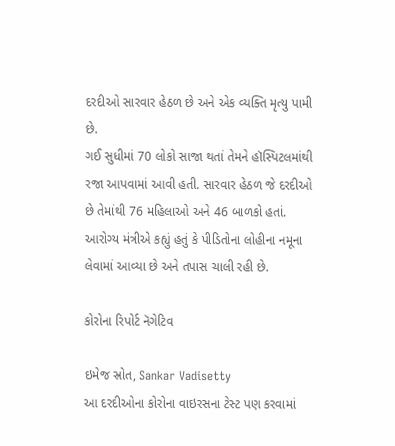દરદીઓ સારવાર હેઠળ છે અને એક વ્યક્તિ મૃત્યુ પામી છે.
ગઈ સુધીમાં 70 લોકો સાજા થતાં તેમને હૉસ્પિટલમાંથી રજા આપવામાં આવી હતી. સારવાર હેઠળ જે દરદીઓ છે તેમાંથી 76 મહિલાઓ અને 46 બાળકો હતાં.
આરોગ્ય મંત્રીએ કહ્યું હતું કે પીડિતોના લોહીના નમૂના લેવામાં આવ્યા છે અને તપાસ ચાલી રહી છે.

કોરોના રિપોર્ટ નૅગેટિવ

ઇમેજ સ્રોત, Sankar Vadisetty
આ દરદીઓના કોરોના વાઇરસના ટેસ્ટ પણ કરવામાં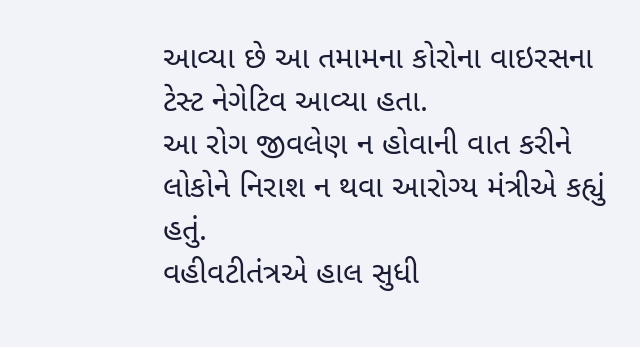આવ્યા છે આ તમામના કોરોના વાઇરસના ટેસ્ટ નેગેટિવ આવ્યા હતા.
આ રોગ જીવલેણ ન હોવાની વાત કરીને લોકોને નિરાશ ન થવા આરોગ્ય મંત્રીએ કહ્યું હતું.
વહીવટીતંત્રએ હાલ સુધી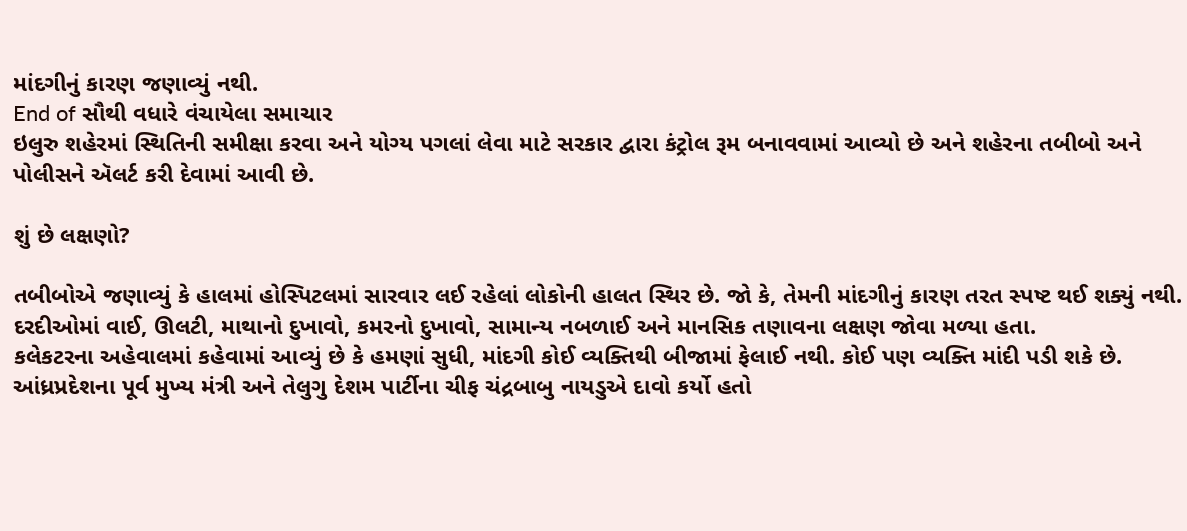માંદગીનું કારણ જણાવ્યું નથી.
End of સૌથી વધારે વંચાયેલા સમાચાર
ઇલુરુ શહેરમાં સ્થિતિની સમીક્ષા કરવા અને યોગ્ય પગલાં લેવા માટે સરકાર દ્વારા કંટ્રોલ રૂમ બનાવવામાં આવ્યો છે અને શહેરના તબીબો અને પોલીસને ઍલર્ટ કરી દેવામાં આવી છે.

શું છે લક્ષણો?

તબીબોએ જણાવ્યું કે હાલમાં હોસ્પિટલમાં સારવાર લઈ રહેલાં લોકોની હાલત સ્થિર છે. જો કે, તેમની માંદગીનું કારણ તરત સ્પષ્ટ થઈ શક્યું નથી.
દરદીઓમાં વાઈ, ઊલટી, માથાનો દુખાવો, કમરનો દુખાવો, સામાન્ય નબળાઈ અને માનસિક તણાવના લક્ષણ જોવા મળ્યા હતા.
કલેકટરના અહેવાલમાં કહેવામાં આવ્યું છે કે હમણાં સુધી, માંદગી કોઈ વ્યક્તિથી બીજામાં ફેલાઈ નથી. કોઈ પણ વ્યક્તિ માંદી પડી શકે છે.
આંધ્રપ્રદેશના પૂર્વ મુખ્ય મંત્રી અને તેલુગુ દેશમ પાર્ટીના ચીફ ચંદ્રબાબુ નાયડુએ દાવો કર્યો હતો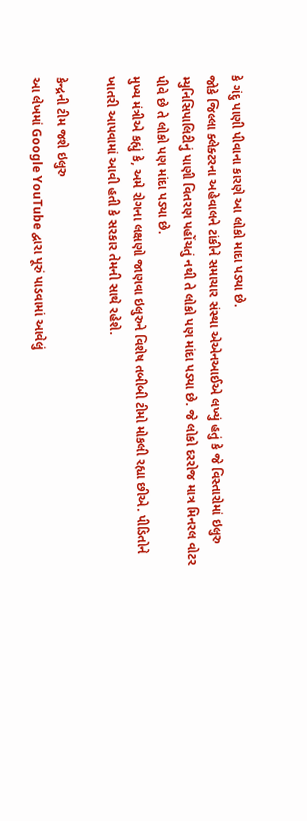કે ગંદુ પાણી પીવાના કારણે આ લોકો માદા પડ્યા છે.
જોકે જિલ્લા ક્લેક્ટરના અહેવાલને ટાંકીને સમાચાર સંસ્થા એએનઆઈએ લખ્યું હતું કે જે વિસ્તારોમાં ઇલુરુ મ્યુનિસિપાલિટીનું પાણી વિતરણ પહોંચતું નથી તે લોકો પણ માંદા પડ્યા છે. જે લોકો દરરોજ માત્ર મિનરલ વોટર પીવે છે તે લોકો પણ માંદા પડ્યા છે.
મુખ્ય મંત્રીએ કહ્યું કે, અમે રોગના લક્ષણો જાણવા ઇલુરુને વિશેષ તબીબી ટીમો મોકલી રહ્યા છીએ. પીડિતોને ખાતરી આપવામાં આવી હતી કે સરકાર તેમની સાથે રહેશે.

કેન્દ્રની ટીમ જશે ઇલુરુ
આ લેખમાં Google YouTube દ્વારા પૂરું પાડવામાં આવેલું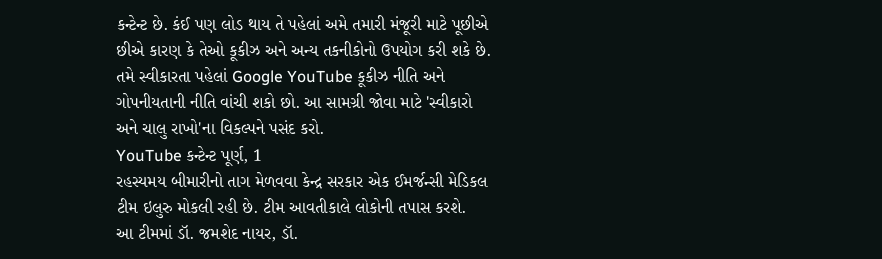કન્ટેન્ટ છે. કંઈ પણ લોડ થાય તે પહેલાં અમે તમારી મંજૂરી માટે પૂછીએ છીએ કારણ કે તેઓ કૂકીઝ અને અન્ય તકનીકોનો ઉપયોગ કરી શકે છે. તમે સ્વીકારતા પહેલાં Google YouTube કૂકીઝ નીતિ અને ગોપનીયતાની નીતિ વાંચી શકો છો. આ સામગ્રી જોવા માટે 'સ્વીકારો અને ચાલુ રાખો'ના વિકલ્પને પસંદ કરો.
YouTube કન્ટેન્ટ પૂર્ણ, 1
રહસ્યમય બીમારીનો તાગ મેળવવા કેન્દ્ર સરકાર એક ઈમર્જન્સી મેડિકલ ટીમ ઇલુરુ મોકલી રહી છે. ટીમ આવતીકાલે લોકોની તપાસ કરશે.
આ ટીમમાં ડૉ. જમશેદ નાયર, ડૉ.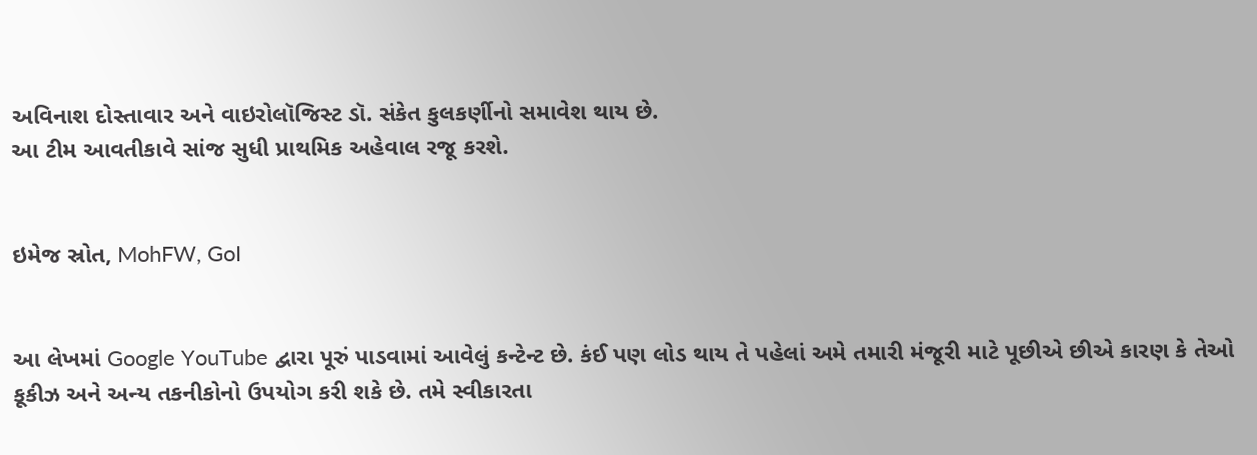અવિનાશ દોસ્તાવાર અને વાઇરોલૉજિસ્ટ ડૉ. સંકેત કુલકર્ણીનો સમાવેશ થાય છે.
આ ટીમ આવતીકાવે સાંજ સુધી પ્રાથમિક અહેવાલ રજૂ કરશે.


ઇમેજ સ્રોત, MohFW, GoI


આ લેખમાં Google YouTube દ્વારા પૂરું પાડવામાં આવેલું કન્ટેન્ટ છે. કંઈ પણ લોડ થાય તે પહેલાં અમે તમારી મંજૂરી માટે પૂછીએ છીએ કારણ કે તેઓ કૂકીઝ અને અન્ય તકનીકોનો ઉપયોગ કરી શકે છે. તમે સ્વીકારતા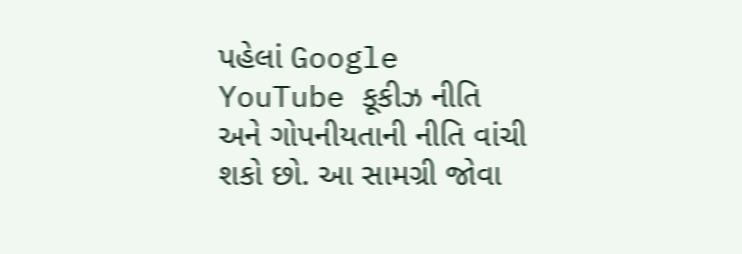પહેલાં Google YouTube કૂકીઝ નીતિ અને ગોપનીયતાની નીતિ વાંચી શકો છો. આ સામગ્રી જોવા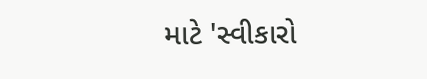માટે 'સ્વીકારો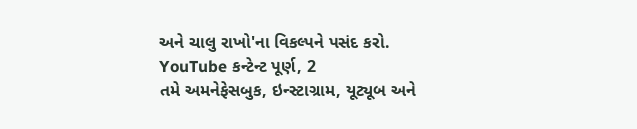અને ચાલુ રાખો'ના વિકલ્પને પસંદ કરો.
YouTube કન્ટેન્ટ પૂર્ણ, 2
તમે અમનેફેસબુક, ઇન્સ્ટાગ્રામ, યૂટ્યૂબ અને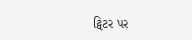ટ્વિટર પર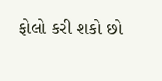ફોલો કરી શકો છો